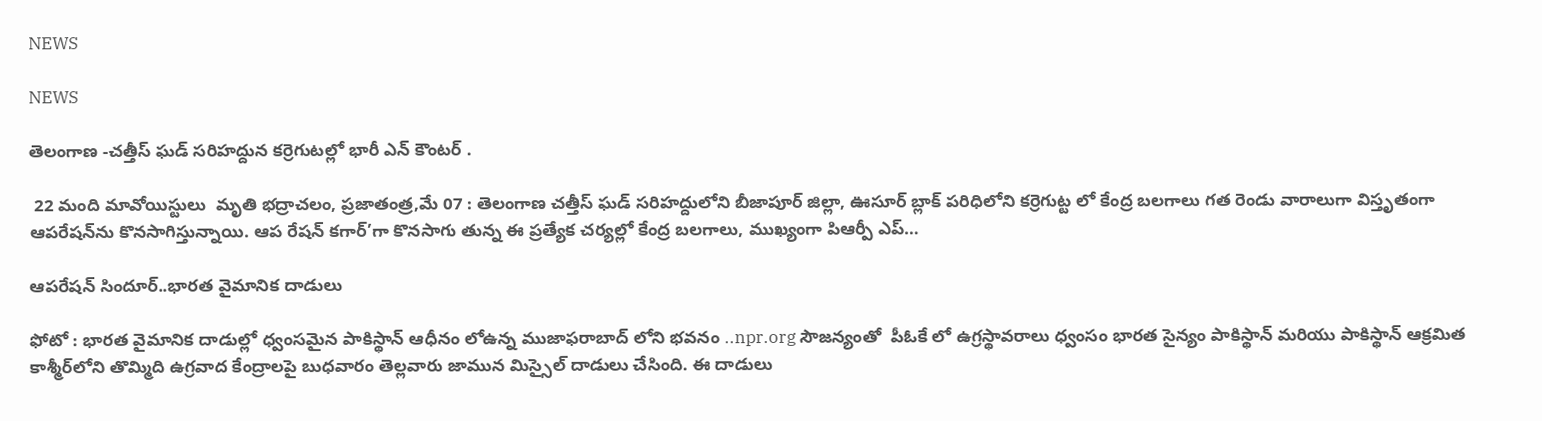NEWS

NEWS

తెలంగాణ -చత్తీస్ ఘడ్ సరిహద్దున కర్రెగుటల్లో భారీ ఎన్ కౌంటర్ .

 22 మంది మావోయిస్టులు  మృతి భద్రాచలం, ప్రజాతంత్ర,మే 07 : తెలంగాణ చత్తీస్ ఘడ్ సరిహద్దులోని బీజాపూర్ జిల్లా, ఊసూర్ బ్లాక్ పరిధిలోని కర్రెగుట్ట లో కేంద్ర బలగాలు గత రెండు వారాలుగా విస్తృతంగా ఆపరేషన్‌ను కొనసాగిస్తున్నాయి. ఆప రేషన్ కగార్’గా కొనసాగు తున్న ఈ ప్రత్యేక చర్యల్లో కేంద్ర బలగాలు, ముఖ్యంగా పిఆర్పీ ఎప్…

ఆపరేషన్ సిందూర్..భారత వైమానిక దాడులు

ఫోటో : భారత వైమానిక దాడుల్లో ధ్వంసమైన పాకిస్థాన్ ఆధీనం లోఉన్న ముజాఫరాబాద్ లోని భవనం ..npr.org సౌజన్యంతో  పీఓకే లో ఉగ్రస్థావరాలు ధ్వంసం భారత సైన్యం పాకిస్థాన్ మరియు పాకిస్థాన్ ఆక్రమిత కాశ్మీర్‌లోని తొమ్మిది ఉగ్రవాద కేంద్రాలపై బుధవారం తెల్లవారు జామున మిస్సైల్ దాడులు చేసింది. ఈ దాడులు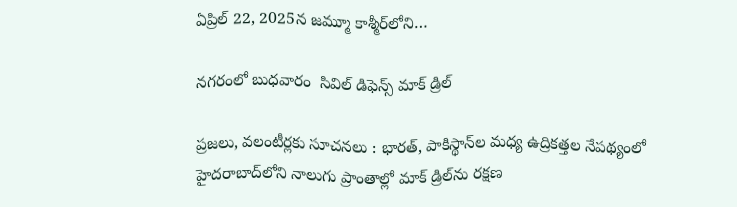ఏప్రిల్ 22, 2025న జమ్మూ కాశ్మీర్‌లోని…

నగరంలో బుధవారం  సివిల్ డిఫెన్స్ మాక్ డ్రిల్

ప్రజలు, వలంటీర్లకు సూచనలు : భారత్, పాకిస్థాన్‌ల మధ్య ఉద్రికత్తల నేపథ్యంలో హైదరాబాద్‌లోని నాలుగు ప్రాంతాల్లో మాక్ డ్రిల్‌ను రక్షణ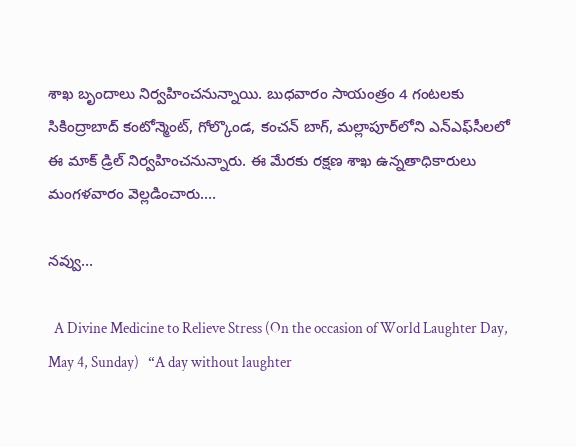శాఖ బృందాలు నిర్వహించనున్నాయి. బుధవారం సాయంత్రం 4 గంటలకు సికింద్రాబాద్ కంటోన్మెంట్, గోల్కొండ, కంచన్ బాగ్, మల్లాపూర్‌లోని ఎన్ఎఫ్‌సీలలో ఈ మాక్ డ్రిల్ నిర్వహించనున్నారు. ఈ మేరకు రక్షణ శాఖ ఉన్నతాధికారులు మంగళవారం వెల్లడించారు.…

నవ్వు…

  A Divine Medicine to Relieve Stress (On the occasion of World Laughter Day, May 4, Sunday)   “A day without laughter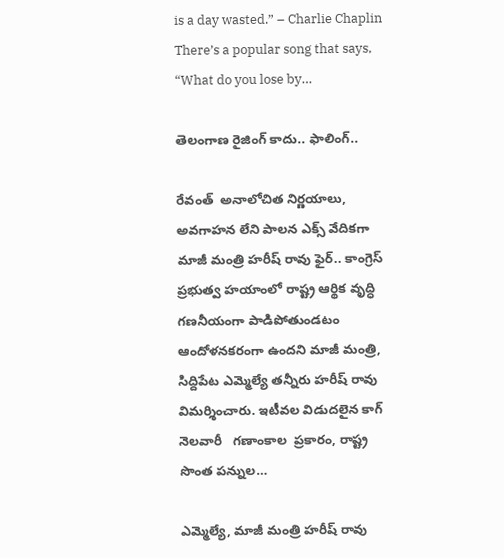is a day wasted.” – Charlie Chaplin There’s a popular song that says, “What do you lose by…

తెలంగాణ రైజింగ్ కాదు.. ఫాలింగ్..

రేవంత్  అనాలోచిత నిర్ణయాలు, అవగాహన లేని పాలన ఎక్స్ వేదికగా మాజీ మంత్రి హరీష్ రావు ఫైర్.. కాంగ్రెస్ ప్రభుత్వ హయాంలో రాష్ట్ర ఆర్థిక వృద్ధి గణనీయంగా పాడిపోతుండటం ఆందోళనకరంగా ఉందని మాజీ మంత్రి, సిద్దిపేట ఎమ్మెల్యే తన్నీరు హరీష్ రావు విమర్శించారు. ఇటీవల విడుదలైన కాగ్ నెలవారీ   గణాంకాల  ప్రకారం, రాష్ట్ర సొంత పన్నుల…

ఎమ్మెల్యే, మాజీ మంత్రి హరీష్ రావు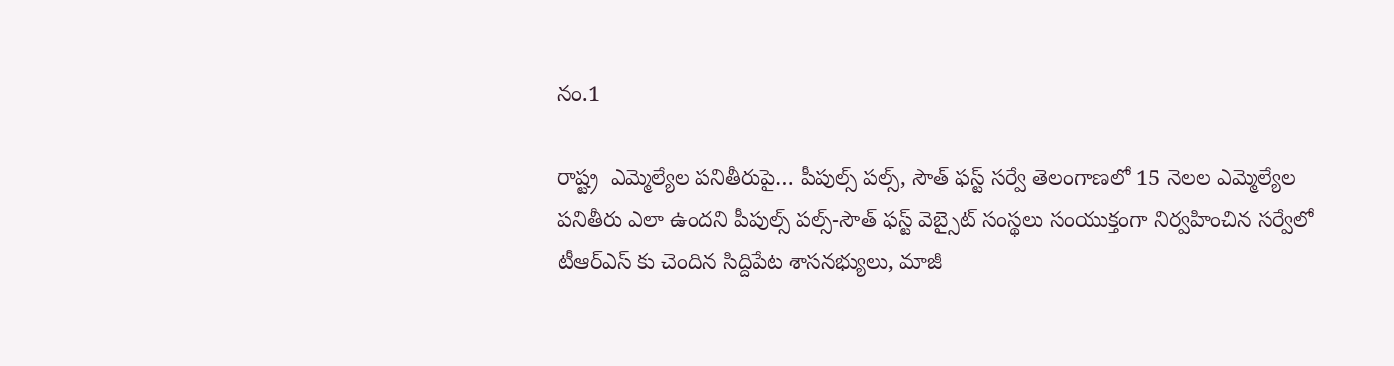నం.1

రాష్ట్ర  ఎమ్మెల్యేల ప‌నితీరుపై… పీపుల్స్ ప‌ల్స్, సౌత్ ఫ‌స్ట్ స‌ర్వే తెలంగాణలో 15 నెలల ఎమ్మెల్యేల పనితీరు ఎలా ఉందని పీపుల్స్ పల్స్-సౌత్ ఫస్ట్ వెబ్సైట్ సంస్థలు సంయుక్తంగా నిర్వహించిన సర్వేలో టీఆర్ఎస్ కు చెందిన సిద్దిపేట శాసనభ్యులు, మాజీ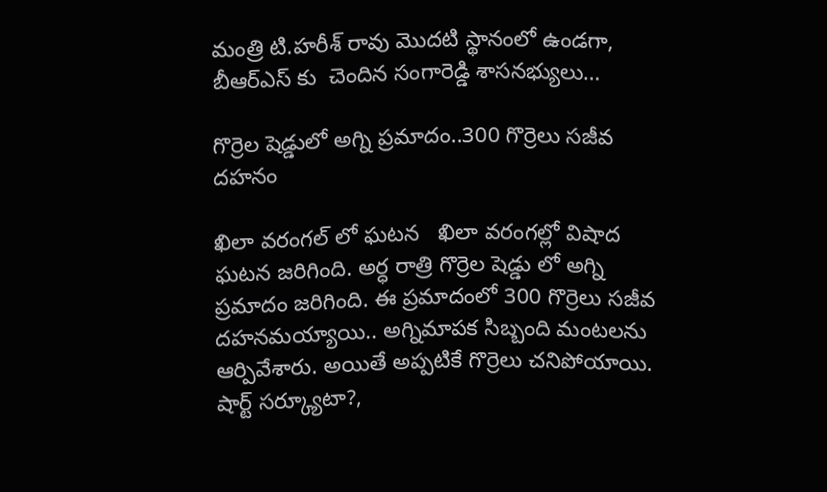మంత్రి టి.హరీశ్ రావు మొదటి స్థానంలో ఉండగా, బీఆర్ఎస్ కు  చెందిన సంగారెడ్డి శాసనభ్యులు…

గొర్రెల షెడ్డులో అగ్ని ప్రమాదం..300 గొర్రెలు సజీవ దహనం

ఖిలా వరంగల్ లో ఘటన   ఖిలా వరంగల్లో విషాద ఘటన జరిగింది. అర్ధ రాత్రి గొర్రెల షెడ్డు లో అగ్ని ప్రమాదం జరిగింది. ఈ ప్రమాదంలో 300 గొర్రెలు సజీవ దహనమయ్యాయి.. అగ్నిమాపక సిబ్బంది మంటలను ఆర్పివేశారు. అయితే అప్పటికే గొర్రెలు చనిపోయాయి.   షార్ట్ సర్క్యూటా?,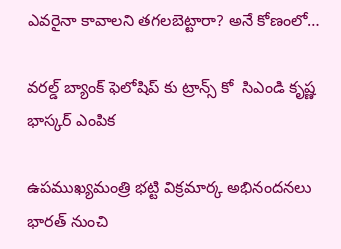ఎవరైనా కావాలని తగలబెట్టారా? అనే కోణంలో…

వరల్డ్ బ్యాంక్ ఫెలోషిప్ కు ట్రాన్స్ కో  సిఎండి కృష్ణ భాస్కర్ ఎంపిక

ఉపముఖ్యమంత్రి భట్టి విక్రమార్క అభినందనలు భారత్ నుంచి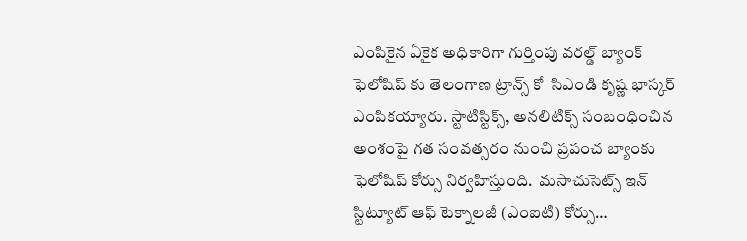ఎంపికైన ఏకైక అధికారిగా గుర్తింపు వరల్డ్ బ్యాంక్ ఫెలోషిప్ కు తెలంగాణ ట్రాన్స్ కో  సిఎండి కృష్ణ భాస్కర్ ఎంపికయ్యారు. స్టాటిస్టిక్స్, అనలిటిక్స్ సంబంధించిన అంశంపై గత సంవత్సరం నుంచి ప్రపంచ బ్యాంకు ఫెలోషిప్ కోర్సు నిర్వహిస్తుంది.  మసాచుసెట్స్ ఇన్ స్టిట్యూట్ ఆఫ్ టెక్నాలజీ (ఎంఐటి) కోర్సు…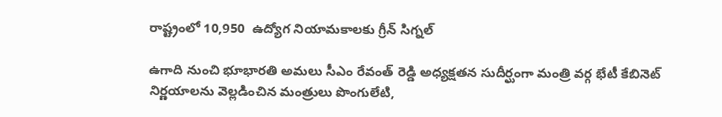రాష్ట్రంలో 10,950  ఉద్యోగ నియామ‌కాలకు గ్రీన్ సిగ్న‌ల్‌

ఉగాది నుంచి భూభార‌తి అమ‌లు సీఎం రేవంత్ రెడ్డి అధ్య‌క్ష‌త‌న సుదీర్ఘంగా మంత్రి వ‌ర్గ భేటీ కేబినెట్ నిర్ణయాలను వెల్లడించిన మంత్రులు పొంగులేటి,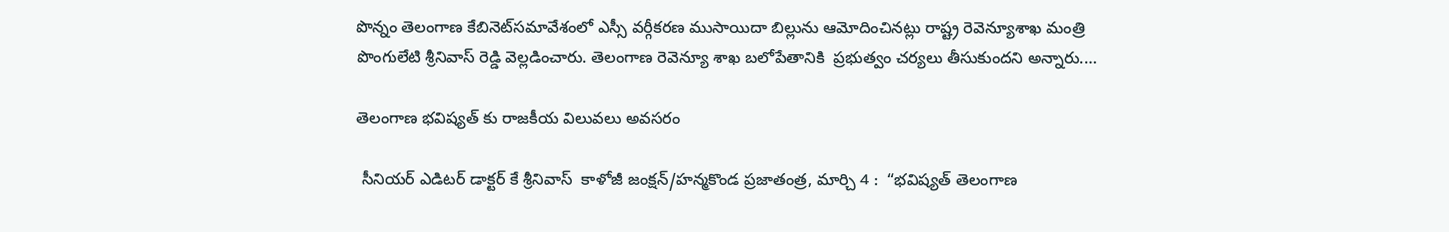పొన్నం తెలంగాణ‌ కేబినెట్‌స‌మావేశంలో ఎస్సీ వ‌ర్గీక‌ర‌ణ ముసాయిదా బిల్లును ఆమోదించిన‌ట్లు రాష్ట్ర రెవెన్యూశాఖ‌ మంత్రి పొంగులేటి శ్రీనివాస్ రెడ్డి వెల్ల‌డించారు. తెలంగాణ‌ రెవెన్యూ శాఖ బ‌లోపేతానికి  ప్ర‌భుత్వం చ‌ర్య‌లు తీసుకుంద‌ని అన్నారు.…

తెలంగాణ భవిష్యత్ కు రాజకీయ విలువలు అవసరం

 సీనియర్ ఎడిటర్ డాక్టర్ కే శ్రీనివాస్  కాళోజీ జంక్షన్/హన్మకొండ ప్రజాతంత్ర, మార్చి 4 :  “భవిష్యత్ తెలంగాణ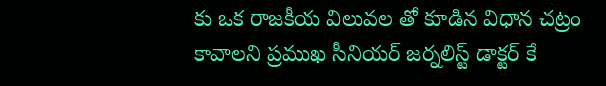కు ఒక రాజకీయ విలువల తో కూడిన విధాన చట్రం కావాలని ప్రముఖ సీనియర్ జర్నలిస్ట్ డాక్టర్ కే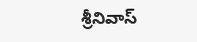శ్రీనివాస్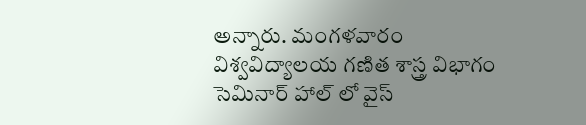అన్నారు. మంగళవారం  విశ్వవిద్యాలయ గణిత శాస్త్ర విభాగం సెమినార్ హాల్ లో వైస్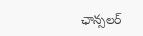ఛాన్సలర్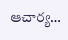ఆచార్య…